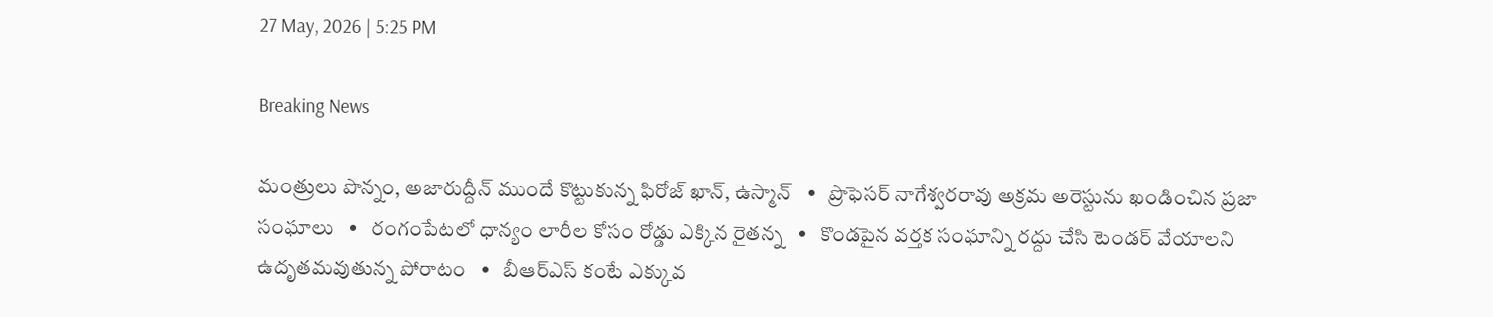27 May, 2026 | 5:25 PM

Breaking News

మంత్రులు పొన్నం, అజారుద్దీన్ ముందే కొట్టుకున్న ఫిరోజ్ ఖాన్, ఉస్మాన్   •   ప్రొఫెసర్ నాగేశ్వరరావు అక్రమ అరెస్టును ఖండించిన ప్రజా సంఘాలు   •   రంగంపేటలో ధాన్యం లారీల కోసం రోడ్డు ఎక్కిన రైతన్న   •   కొండపైన వర్తక సంఘాన్ని రద్దు చేసి టెండర్ వేయాలని ఉదృతమవుతున్న పోరాటం   •   బీఆర్ఎస్ కంటే ఎక్కువ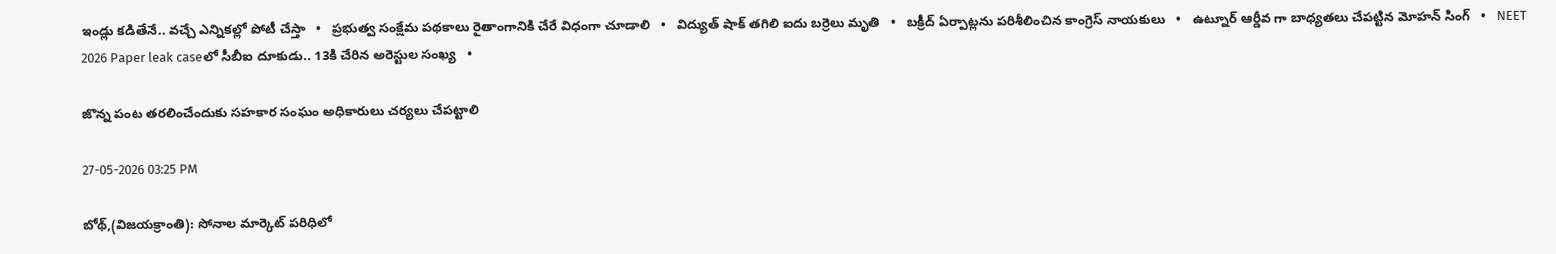ఇండ్లు కడితేనే.. వచ్చే ఎన్నికల్లో పోటీ చేస్తా   •   ప్రభుత్వ సంక్షేమ పథకాలు రైతాంగానికి చేరే విధంగా చూడాలి   •   విద్యుత్ షాక్ తగిలి ఐదు బర్రెలు మృతి   •   బక్రీద్ ఏర్పాట్లను పరిశీలించిన కాంగ్రెస్ నాయకులు   •   ఉట్నూర్ ఆర్డీవ గా బాధ్యతలు చేపట్టిన మోహన్ సింగ్   •   NEET 2026 Paper leak caseలో సీబీఐ దూకుడు.. 13కి చేరిన అరెస్టుల సంఖ్య   •

జొన్న పంట తరలించేందుకు సహకార సంఘం అధికారులు చర్యలు చేపట్టాలి

27-05-2026 03:25 PM

బోథ్,(విజయక్రాంతి): సోనాల మార్కెట్ పరిధిలో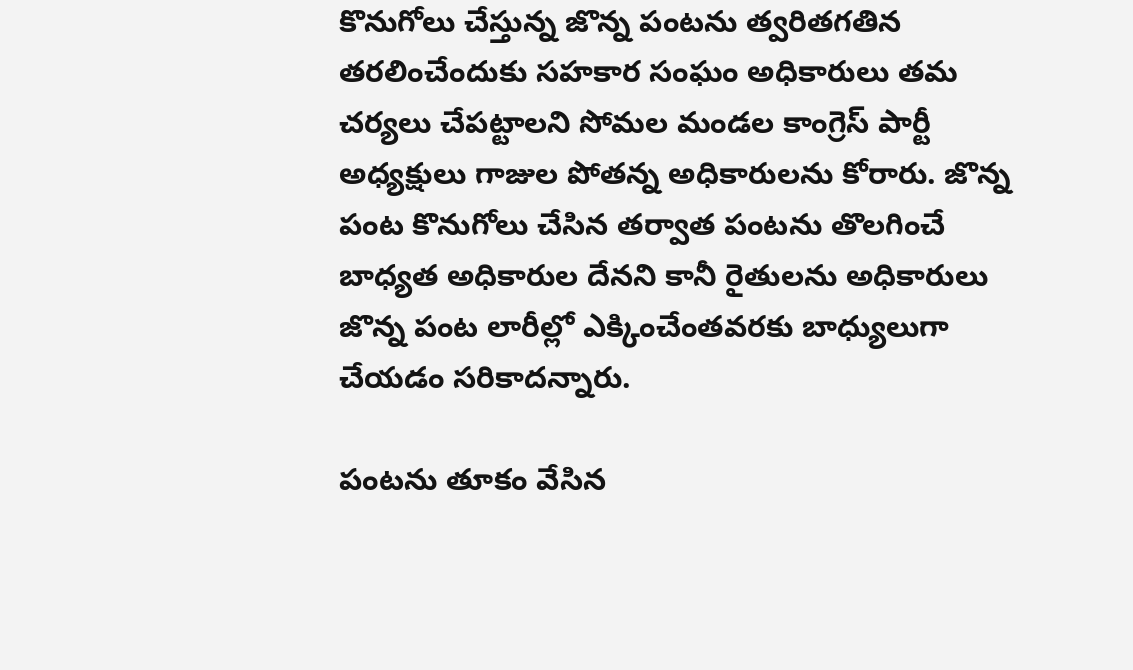కొనుగోలు చేస్తున్న జొన్న పంటను త్వరితగతిన తరలించేందుకు సహకార సంఘం అధికారులు తమ చర్యలు చేపట్టాలని సోమల మండల కాంగ్రెస్ పార్టీ అధ్యక్షులు గాజుల పోతన్న అధికారులను కోరారు. జొన్న పంట కొనుగోలు చేసిన తర్వాత పంటను తొలగించే బాధ్యత అధికారుల దేనని కానీ రైతులను అధికారులు జొన్న పంట లారీల్లో ఎక్కించేంతవరకు బాధ్యులుగా చేయడం సరికాదన్నారు.

పంటను తూకం వేసిన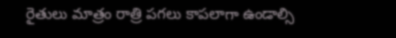రైతులు మాత్రం రాత్రి పగలు కాపలాగా ఉండాల్సి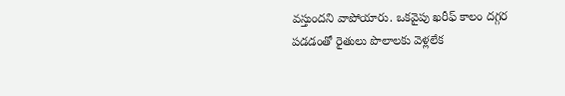వస్తుందని వాపోయారు. ఒకవైపు ఖరీఫ్ కాలం దగ్గర పడడంతో రైతులు పొలాలకు వెళ్లలేక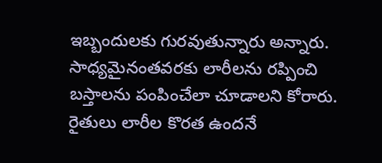ఇబ్బందులకు గురవుతున్నారు అన్నారు. సాధ్యమైనంతవరకు లారీలను రప్పించి బస్తాలను పంపించేలా చూడాలని కోరారు. రైతులు లారీల కొరత ఉందనే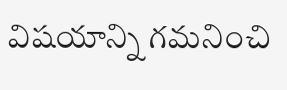విషయాన్ని గమనించి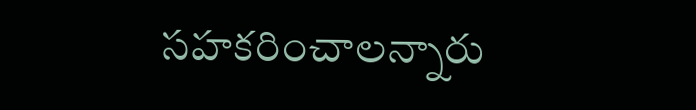సహకరించాలన్నారు